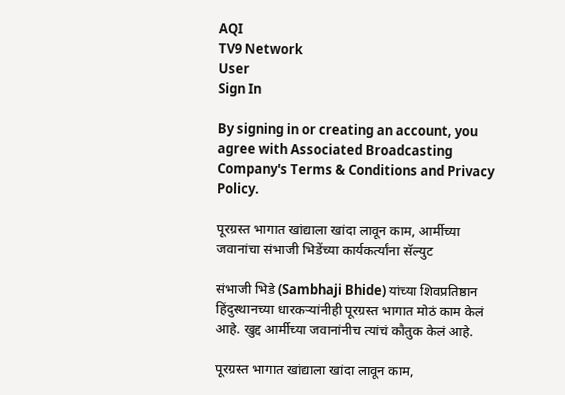AQI
TV9 Network
User
Sign In

By signing in or creating an account, you agree with Associated Broadcasting Company's Terms & Conditions and Privacy Policy.

पूरग्रस्त भागात खांद्याला खांदा लावून काम, आर्मीच्या जवानांचा संभाजी भिडेंच्या कार्यकर्त्यांना सॅल्युट

संभाजी भिडे (Sambhaji Bhide) यांच्या शिवप्रतिष्ठान हिंदुस्थानच्या धारकऱ्यांनीही पूरग्रस्त भागात मोठं काम केलं आहे. खुद्द आर्मीच्या जवानांनीच त्यांचं कौतुक केलं आहे.

पूरग्रस्त भागात खांद्याला खांदा लावून काम,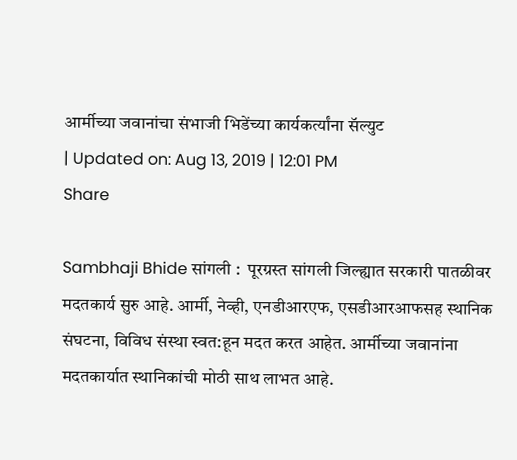आर्मीच्या जवानांचा संभाजी भिडेंच्या कार्यकर्त्यांना सॅल्युट
| Updated on: Aug 13, 2019 | 12:01 PM
Share

Sambhaji Bhide सांगली :  पूरग्रस्त सांगली जिल्ह्यात सरकारी पातळीवर मदतकार्य सुरु आहे. आर्मी, नेव्ही, एनडीआरएफ, एसडीआरआफसह स्थानिक संघटना, विविध संस्था स्वत:हून मदत करत आहेत. आर्मीच्या जवानांना मदतकार्यात स्थानिकांची मोठी साथ लाभत आहे.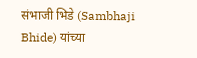संभाजी भिडे (Sambhaji Bhide) यांच्या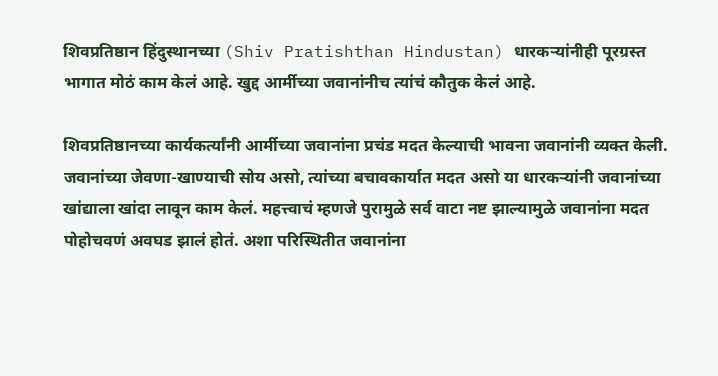शिवप्रतिष्ठान हिंदुस्थानच्या (Shiv Pratishthan Hindustan) धारकऱ्यांनीही पूरग्रस्त भागात मोठं काम केलं आहे. खुद्द आर्मीच्या जवानांनीच त्यांचं कौतुक केलं आहे.

शिवप्रतिष्ठानच्या कार्यकर्त्यांनी आर्मीच्या जवानांना प्रचंड मदत केल्याची भावना जवानांनी व्यक्त केली. जवानांच्या जेवणा-खाण्याची सोय असो, त्यांच्या बचावकार्यात मदत असो या धारकऱ्यांनी जवानांच्या खांद्याला खांदा लावून काम केलं. महत्त्वाचं म्हणजे पुरामुळे सर्व वाटा नष्ट झाल्यामुळे जवानांना मदत पोहोचवणं अवघड झालं होतं. अशा परिस्थितीत जवानांना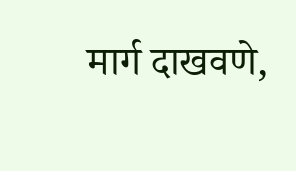मार्ग दाखवणे,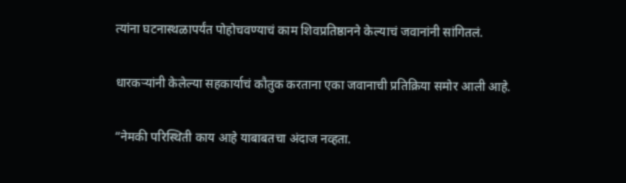त्यांना घटनास्थळापर्यंत पोहोचवण्याचं काम शिवप्रतिष्ठानने केल्याचं जवानांनी सांगितलं.

धारकऱ्यांनी केलेल्या सहकार्याचं कौतुक करताना एका जवानाची प्रतिक्रिया समोर आली आहे.

“नेमकी परिस्थिती काय आहे याबाबतचा अंदाज नव्हता.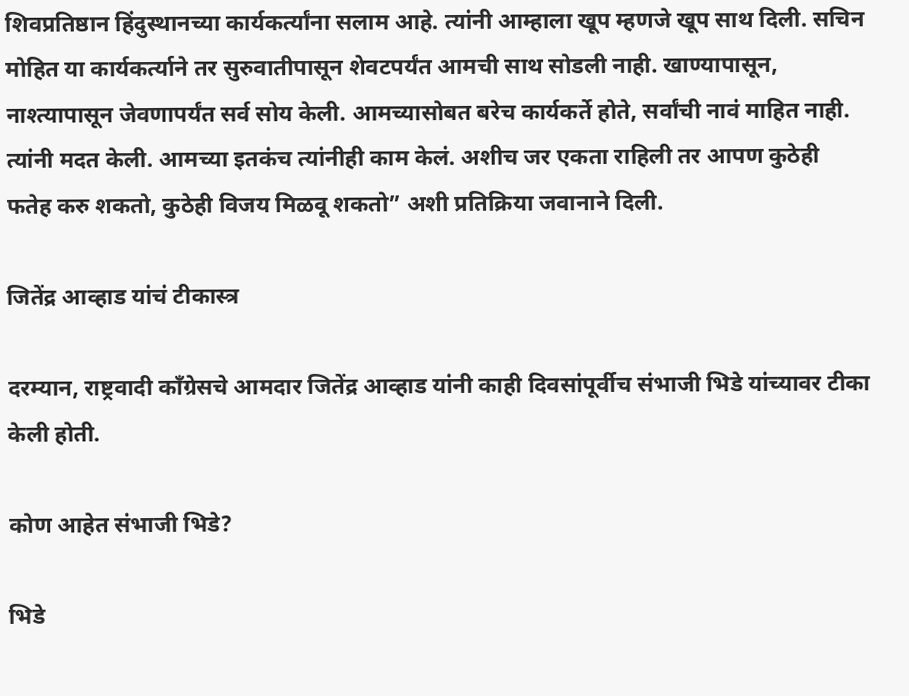शिवप्रतिष्ठान हिंदुस्थानच्या कार्यकर्त्यांना सलाम आहे. त्यांनी आम्हाला खूप म्हणजे खूप साथ दिली. सचिन मोहित या कार्यकर्त्याने तर सुरुवातीपासून शेवटपर्यंत आमची साथ सोडली नाही. खाण्यापासून, नाश्त्यापासून जेवणापर्यंत सर्व सोय केली. आमच्यासोबत बरेच कार्यकर्ते होते, सर्वांची नावं माहित नाही. त्यांनी मदत केली. आमच्या इतकंच त्यांनीही काम केलं. अशीच जर एकता राहिली तर आपण कुठेही फतेह करु शकतो, कुठेही विजय मिळवू शकतो” अशी प्रतिक्रिया जवानाने दिली.

जितेंद्र आव्हाड यांचं टीकास्त्र

दरम्यान, राष्ट्रवादी काँग्रेसचे आमदार जितेंद्र आव्हाड यांनी काही दिवसांपूर्वीच संभाजी भिडे यांच्यावर टीका केली होती.

कोण आहेत संभाजी भिडे?

भिडे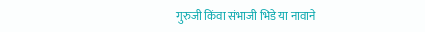गुरुजी किंवा संभाजी भिडे या नावाने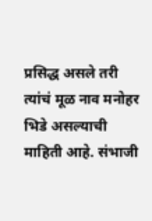प्रसिद्ध असले तरी त्यांचं मूळ नाव मनोहर भिडे असल्याची माहिती आहे. संभाजी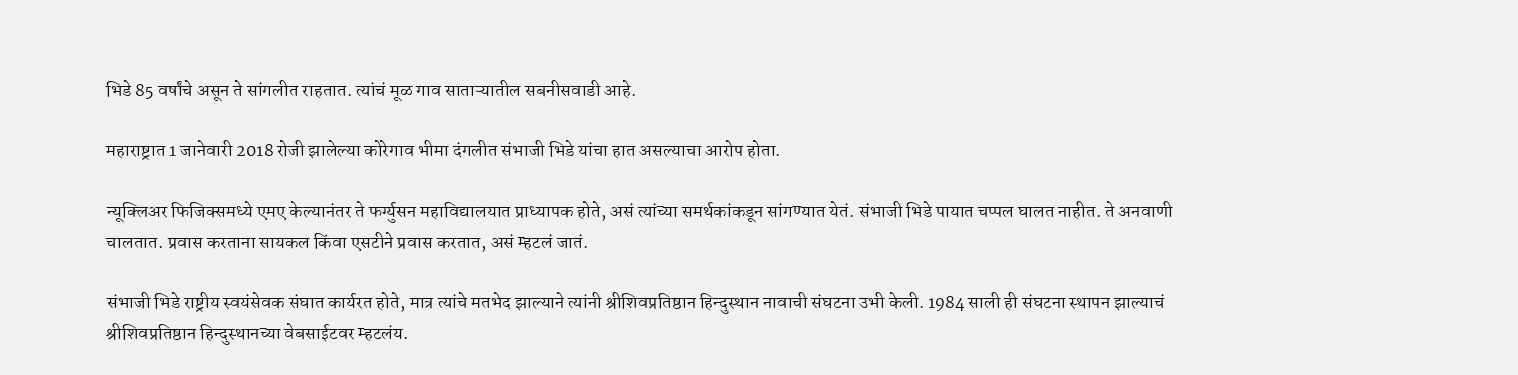भिडे 85 वर्षांचे असून ते सांगलीत राहतात. त्यांचं मूळ गाव साताऱ्यातील सबनीसवाडी आहे.

महाराष्ट्रात 1 जानेवारी 2018 रोजी झालेल्या कोरेगाव भीमा दंगलीत संभाजी भिडे यांचा हात असल्याचा आरोप होता.

न्यूक्लिअर फिजिक्समध्ये एमए केल्यानंतर ते फर्ग्युसन महाविद्यालयात प्राध्यापक होते, असं त्यांच्या समर्थकांकडून सांगण्यात येतं. संभाजी भिडे पायात चप्पल घालत नाहीत. ते अनवाणी चालतात. प्रवास करताना सायकल किंवा एसटीने प्रवास करतात, असं म्हटलं जातं.

संभाजी भिडे राष्ट्रीय स्वयंसेवक संघात कार्यरत होते, मात्र त्यांचे मतभेद झाल्याने त्यांनी श्रीशिवप्रतिष्ठान हिन्दुस्थान नावाची संघटना उभी केली. 1984 साली ही संघटना स्थापन झाल्याचं श्रीशिवप्रतिष्ठान हिन्दुस्थानच्या वेबसाईटवर म्हटलंय.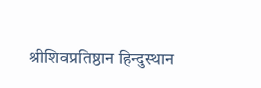श्रीशिवप्रतिष्ठान हिन्दुस्थान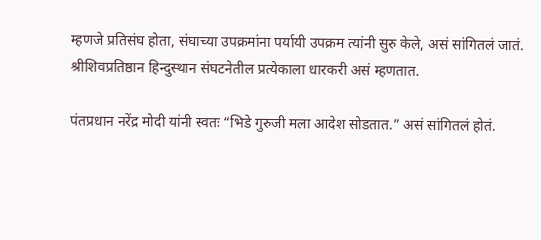म्हणजे प्रतिसंघ होता, संघाच्या उपक्रमांना पर्यायी उपक्रम त्यांनी सुरु केले, असं सांगितलं जातं. श्रीशिवप्रतिष्ठान हिन्दुस्थान संघटनेतील प्रत्येकाला धारकरी असं म्हणतात.

पंतप्रधान नरेंद्र मोदी यांनी स्वतः “भिडे गुरुजी मला आदेश सोडतात.” असं सांगितलं होतं.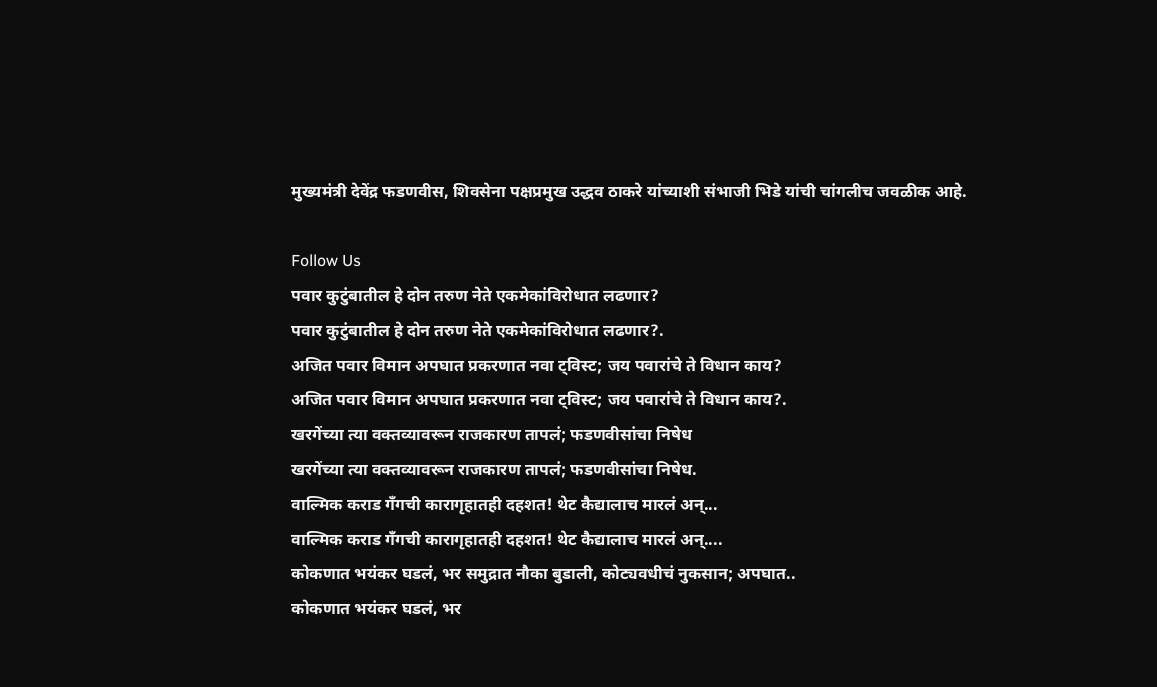मुख्यमंत्री देवेंद्र फडणवीस, शिवसेना पक्षप्रमुख उद्धव ठाकरे यांच्याशी संभाजी भिडे यांची चांगलीच जवळीक आहे.

Follow Us
पवार कुटुंबातील हे दोन तरुण नेते एकमेकांविरोधात लढणार?
पवार कुटुंबातील हे दोन तरुण नेते एकमेकांविरोधात लढणार?.
अजित पवार विमान अपघात प्रकरणात नवा ट्विस्ट; जय पवारांचे ते विधान काय?
अजित पवार विमान अपघात प्रकरणात नवा ट्विस्ट; जय पवारांचे ते विधान काय?.
खरगेंच्या त्या वक्तव्यावरून राजकारण तापलं; फडणवीसांचा निषेध
खरगेंच्या त्या वक्तव्यावरून राजकारण तापलं; फडणवीसांचा निषेध.
वाल्मिक कराड गँगची कारागृहातही दहशत! थेट कैद्यालाच मारलं अन्...
वाल्मिक कराड गँगची कारागृहातही दहशत! थेट कैद्यालाच मारलं अन्....
कोकणात भयंकर घडलं, भर समुद्रात नौका बुडाली, कोट्यवधीचं नुकसान; अपघात..
कोकणात भयंकर घडलं, भर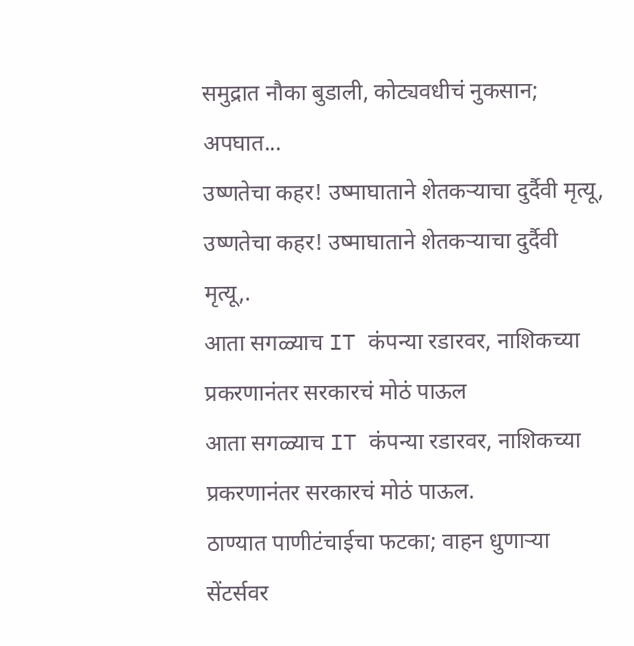समुद्रात नौका बुडाली, कोट्यवधीचं नुकसान; अपघात...
उष्णतेचा कहर! उष्माघाताने शेतकऱ्याचा दुर्दैवी मृत्यू,
उष्णतेचा कहर! उष्माघाताने शेतकऱ्याचा दुर्दैवी मृत्यू,.
आता सगळ्याच IT कंपन्या रडारवर, नाशिकच्या प्रकरणानंतर सरकारचं मोठं पाऊल
आता सगळ्याच IT कंपन्या रडारवर, नाशिकच्या प्रकरणानंतर सरकारचं मोठं पाऊल.
ठाण्यात पाणीटंचाईचा फटका; वाहन धुणाऱ्या सेंटर्सवर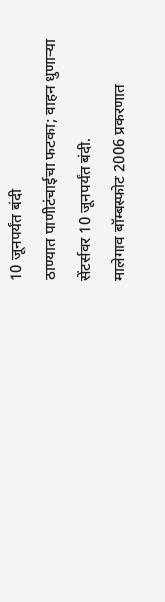10 जूनपर्यंत बंदी
ठाण्यात पाणीटंचाईचा फटका; वाहन धुणाऱ्या सेंटर्सवर 10 जूनपर्यंत बंदी.
मालेगाव बॉम्बस्फोट 2006 प्रकरणात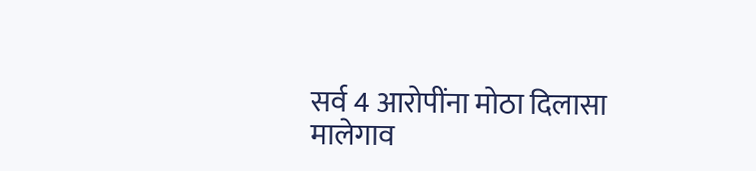सर्व 4 आरोपींना मोठा दिलासा
मालेगाव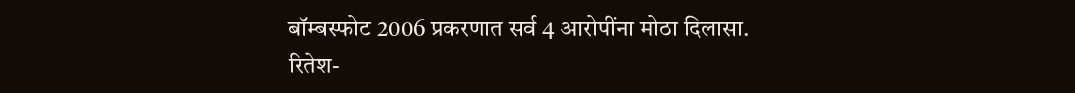बॉम्बस्फोट 2006 प्रकरणात सर्व 4 आरोपींना मोठा दिलासा.
रितेश-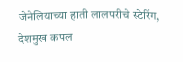जेनेलियाच्या हाती लालपरीचे स्टेरिंग, देशमुख कपल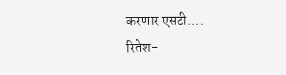करणार एसटी....
रितेश-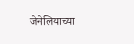जेनेलियाच्या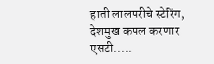हाती लालपरीचे स्टेरिंग, देशमुख कपल करणार एसटी.....